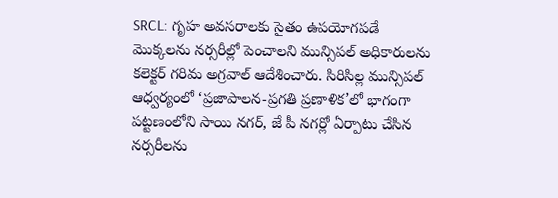SRCL: గృహ అవసరాలకు సైతం ఉపయోగపడే మొక్కలను నర్సరీల్లో పెంచాలని మున్సిపల్ అధికారులను కలెక్టర్ గరిమ అగ్రవాల్ ఆదేశించారు. సిరిసిల్ల మున్సిపల్ ఆధ్వర్యంలో ‘ప్రజాపాలన-ప్రగతి ప్రణాళిక’లో భాగంగా పట్టణంలోని సాయి నగర్, జే పీ నగర్లో ఏర్పాటు చేసిన నర్సరీలను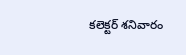కలెక్టర్ శనివారం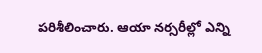పరిశీలించారు. ఆయా నర్సరీల్లో ఎన్ని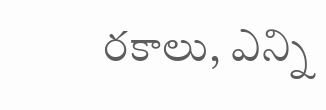రకాలు, ఎన్ని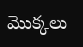మొక్కలు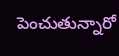పెంచుతున్నారో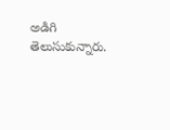అడిగి తెలుసుకున్నారు.